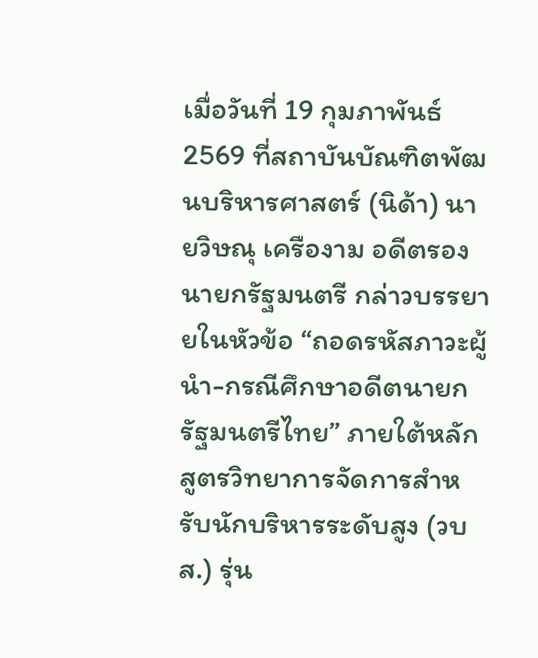เมื่อวันที่ 19 กุมภาพันธ์ 2569 ที่สถาบันบัณฑิตพัฒนบริหารศาสตร์ (นิด้า) นายวิษณุ เครืองาม อดีตรองนายกรัฐมนตรี กล่าวบรรยายในหัวข้อ “ถอดรหัสภาวะผู้นำ-กรณีศึกษาอดีตนายกรัฐมนตรีไทย” ภายใต้หลักสูตรวิทยาการจัดการสำหรับนักบริหารระดับสูง (วบส.) รุ่น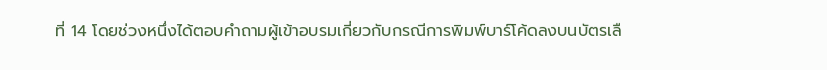ที่ 14 โดยช่วงหนึ่งได้ตอบคำถามผู้เข้าอบรมเกี่ยวกับกรณีการพิมพ์บาร์โค้ดลงบนบัตรเลื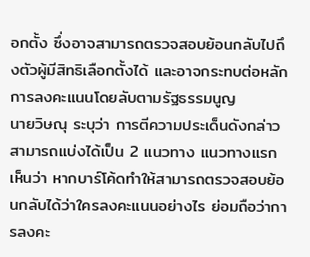อกตั้ง ซึ่งอาจสามารถตรวจสอบย้อนกลับไปถึงตัวผู้มีสิทธิเลือกตั้งได้ และอาจกระทบต่อหลักการลงคะแนนโดยลับตามรัฐธรรมนูญ
นายวิษณุ ระบุว่า การตีความประเด็นดังกล่าวสามารถแบ่งได้เป็น 2 แนวทาง แนวทางแรกเห็นว่า หากบาร์โค้ดทำให้สามารถตรวจสอบย้อนกลับได้ว่าใครลงคะแนนอย่างไร ย่อมถือว่าการลงคะ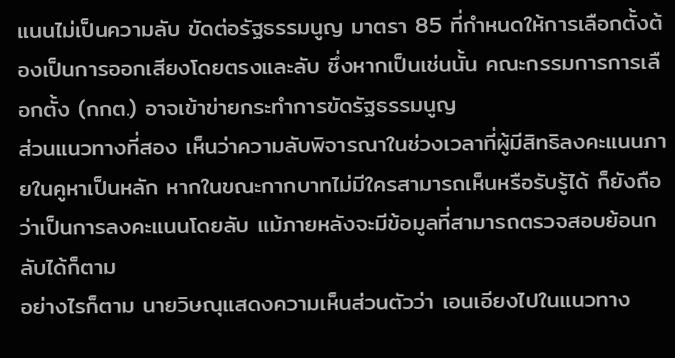แนนไม่เป็นความลับ ขัดต่อรัฐธรรมนูญ มาตรา 85 ที่กำหนดให้การเลือกตั้งต้องเป็นการออกเสียงโดยตรงและลับ ซึ่งหากเป็นเช่นนั้น คณะกรรมการการเลือกตั้ง (กกต.) อาจเข้าข่ายกระทำการขัดรัฐธรรมนูญ
ส่วนแนวทางที่สอง เห็นว่าความลับพิจารณาในช่วงเวลาที่ผู้มีสิทธิลงคะแนนภายในคูหาเป็นหลัก หากในขณะกากบาทไม่มีใครสามารถเห็นหรือรับรู้ได้ ก็ยังถือว่าเป็นการลงคะแนนโดยลับ แม้ภายหลังจะมีข้อมูลที่สามารถตรวจสอบย้อนกลับได้ก็ตาม
อย่างไรก็ตาม นายวิษณุแสดงความเห็นส่วนตัวว่า เอนเอียงไปในแนวทาง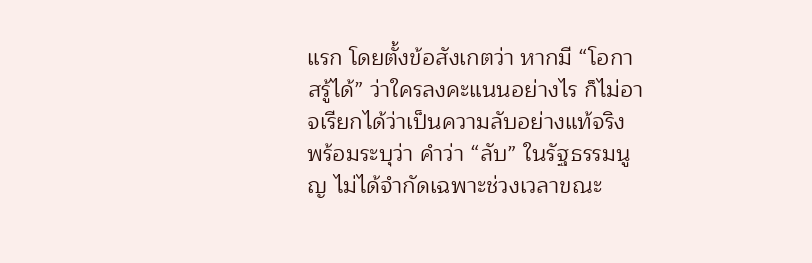แรก โดยตั้งข้อสังเกตว่า หากมี “โอกาสรู้ได้” ว่าใครลงคะแนนอย่างไร ก็ไม่อาจเรียกได้ว่าเป็นความลับอย่างแท้จริง พร้อมระบุว่า คำว่า “ลับ” ในรัฐธรรมนูญ ไม่ได้จำกัดเฉพาะช่วงเวลาขณะ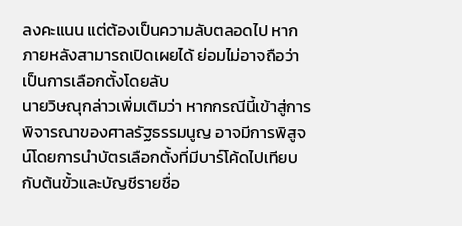ลงคะแนน แต่ต้องเป็นความลับตลอดไป หากภายหลังสามารถเปิดเผยได้ ย่อมไม่อาจถือว่าเป็นการเลือกตั้งโดยลับ
นายวิษณุกล่าวเพิ่มเติมว่า หากกรณีนี้เข้าสู่การพิจารณาของศาลรัฐธรรมนูญ อาจมีการพิสูจน์โดยการนำบัตรเลือกตั้งที่มีบาร์โค้ดไปเทียบกับต้นขั้วและบัญชีรายชื่อ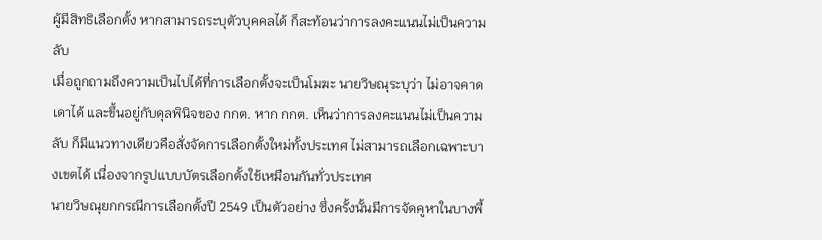ผู้มีสิทธิเลือกตั้ง หากสามารถระบุตัวบุคคลได้ ก็สะท้อนว่าการลงคะแนนไม่เป็นความลับ
เมื่อถูกถามถึงความเป็นไปได้ที่การเลือกตั้งจะเป็นโมฆะ นายวิษณุระบุว่า ไม่อาจคาดเดาได้ และขึ้นอยู่กับดุลพินิจของ กกต. หาก กกต. เห็นว่าการลงคะแนนไม่เป็นความลับ ก็มีแนวทางเดียวคือสั่งจัดการเลือกตั้งใหม่ทั้งประเทศ ไม่สามารถเลือกเฉพาะบางเขตได้ เนื่องจากรูปแบบบัตรเลือกตั้งใช้เหมือนกันทั่วประเทศ
นายวิษณุยกกรณีการเลือกตั้งปี 2549 เป็นตัวอย่าง ซึ่งครั้งนั้นมีการจัดคูหาในบางพื้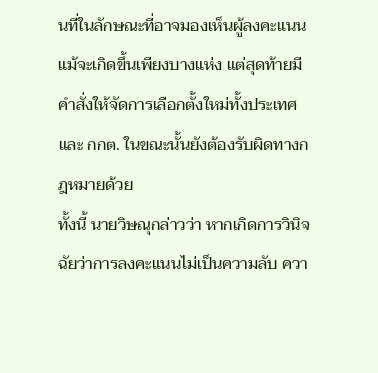นที่ในลักษณะที่อาจมองเห็นผู้ลงคะแนน แม้จะเกิดขึ้นเพียงบางแห่ง แต่สุดท้ายมีคำสั่งให้จัดการเลือกตั้งใหม่ทั้งประเทศ และ กกต. ในขณะนั้นยังต้องรับผิดทางกฎหมายด้วย
ทั้งนี้ นายวิษณุกล่าวว่า หากเกิดการวินิจฉัยว่าการลงคะแนนไม่เป็นความลับ ควา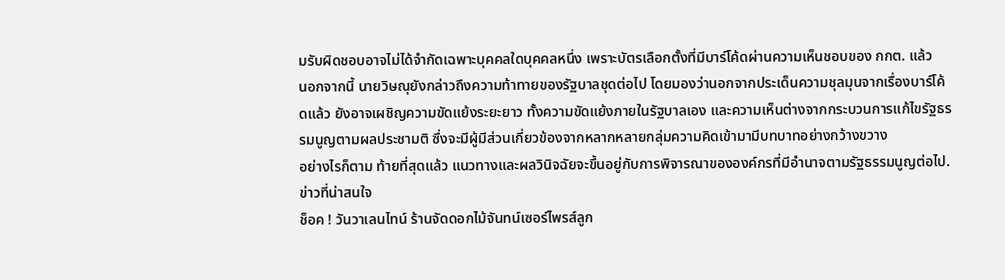มรับผิดชอบอาจไม่ได้จำกัดเฉพาะบุคคลใดบุคคลหนึ่ง เพราะบัตรเลือกตั้งที่มีบาร์โค้ดผ่านความเห็นชอบของ กกต. แล้ว
นอกจากนี้ นายวิษณุยังกล่าวถึงความท้าทายของรัฐบาลชุดต่อไป โดยมองว่านอกจากประเด็นความชุลมุนจากเรื่องบาร์โค้ดแล้ว ยังอาจเผชิญความขัดแย้งระยะยาว ทั้งความขัดแย้งภายในรัฐบาลเอง และความเห็นต่างจากกระบวนการแก้ไขรัฐธรรมนูญตามผลประชามติ ซึ่งจะมีผู้มีส่วนเกี่ยวข้องจากหลากหลายกลุ่มความคิดเข้ามามีบทบาทอย่างกว้างขวาง
อย่างไรก็ตาม ท้ายที่สุดแล้ว แนวทางและผลวินิจฉัยจะขึ้นอยู่กับการพิจารณาขององค์กรที่มีอำนาจตามรัฐธรรมนูญต่อไป.
ข่าวที่น่าสนใจ
ช็อค ! วันวาเลนไทน์ ร้านจัดดอกไม้จันทน์เซอร์ไพรส์ลูก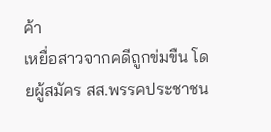ค้า
เหยื่อสาวจากคดีถูกข่มขืน โดยผู้สมัคร สส.พรรคประชาชน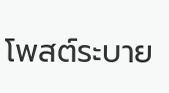โพสต์ระบาย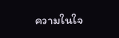ความในใจ